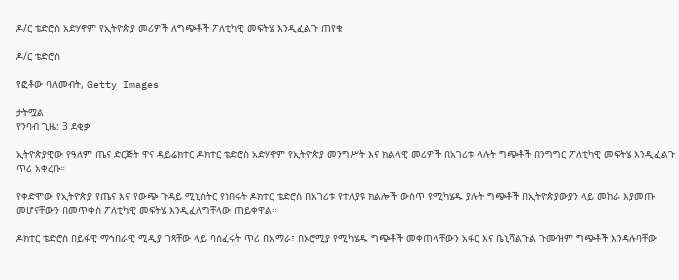ዶ/ር ቴድሮስ አድሃኖም የኢትዮጵያ መሪዎች ለግጭቶች ፖለቲካዊ መፍትሄ እንዲፈልጉ ጠየቁ

ዶ/ር ቴድሮስ

የፎቶው ባለመብት, Getty Images

ታትሟል
የንባብ ጊዜ: 3 ደቂቃ

ኢትዮጵያዊው የዓለም ጤና ድርጅት ዋና ዳይሬክተር ዶክተር ቴድሮስ አድሃኖም የኢትዮጵያ መንግሥት እና ክልላዊ መሪዎች በአገሪቱ ላሉት ግጭቶች በንግግር ፖለቲካዊ መፍትሄ እንዲፈልጉ ጥሪ አቀረቡ።

የቀድሞው የኢትዮጵያ የጤና እና የውጭ ጉዳይ ሚኒስትር የነበሩት ዶክተር ቴድሮስ በአገሪቱ የተለያዩ ክልሎች ውስጥ የሚካሄዱ ያሉት ግጭቶች በኢትዮጵያውያን ላይ መከራ እያመጡ መሆናቸውን በመጥቀስ ፖለቲካዊ መፍትሄ እንዲፈለግቸላው ጠይቀዋል።

ዶክተር ቴድሮስ በይፋዊ ማኅበራዊ ሚዲያ ገጻቸው ላይ ባሰፈሩት ጥሪ በአማራ፣ በኦሮሚያ የሚካሄዱ ግጭቶች መቀጠላቸውን አፋር እና ቤኒሻልጉል ጉሙዝም ግጭቶች እንዳሉባቸው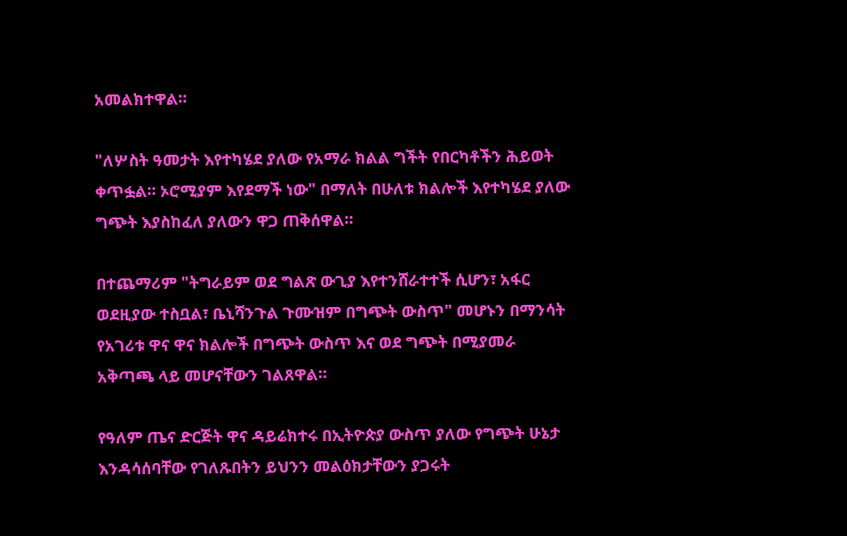አመልክተዋል።

"ለሦስት ዓመታት እየተካሄደ ያለው የአማራ ክልል ግችት የበርካቶችን ሕይወት ቀጥፏል። ኦሮሚያም እየደማች ነው" በማለት በሁለቱ ክልሎች እየተካሄደ ያለው ግጭት እያስከፈለ ያለውን ዋጋ ጠቅሰዋል።

በተጨማሪም "ትግራይም ወደ ግልጽ ውጊያ እየተንሸራተተች ሲሆን፣ አፋር ወደዚያው ተስቧል፣ ቤኒሻንጉል ጉሙዝም በግጭት ውስጥ" መሆኑን በማንሳት የአገሪቱ ዋና ዋና ክልሎች በግጭት ውስጥ እና ወደ ግጭት በሚያመራ አቅጣጫ ላይ መሆናቸውን ገልጸዋል።

የዓለም ጤና ድርጅት ዋና ዳይሬክተሩ በኢትዮጵያ ውስጥ ያለው የግጭት ሁኔታ እንዳሳሰባቸው የገለጹበትን ይህንን መልዕክታቸውን ያጋሩት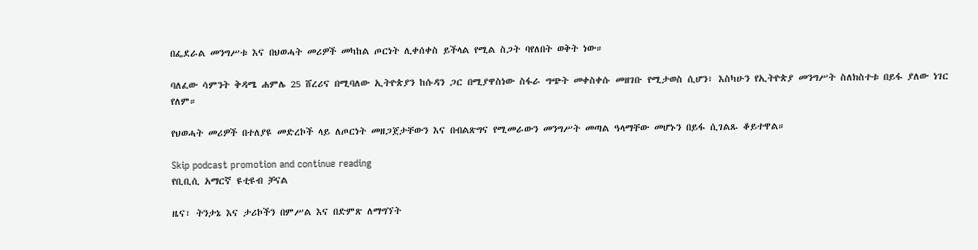በፌደራል መንግሥቱ እና በህወሓት መሪዎች መካከል ጦርነት ሊቀሰቀስ ይችላል የሚል ስጋት ባየለበት ወቅት ነው።

ባለፈው ሳምንት ቅዳሜ ሐምሌ 25 ሸረሪና በሚባለው ኢትዮጵያን ከሱዳን ጋር በሚያዋስነው ስፋራ ግጭት መቀስቀሱ መዘገቡ የሚታወስ ሲሆን፣ እስካሁን የኢትዮጵያ መንግሥት ስለክስተቱ በይፋ ያለው ነገር የለም።

የህወሓት መሪዎች በተለያዩ መድረኮች ላይ ለጦርነት መዘጋጀታቸውን እና በብልጽግና የሚመራውን መንግሥት መጣል ዓላማቸው መሆኑን በይፋ ሲገልጹ ቆይተዋል።

Skip podcast promotion and continue reading
የቢቢሲ አማርኛ ዩቲዩብ ቻናል

ዜና፣ ትንታኔ እና ታሪኮችን በምሥል እና በድምጽ ለማግኘት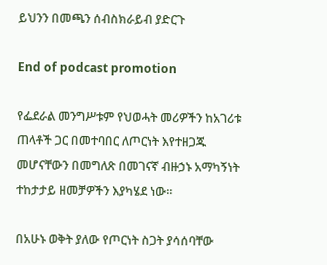ይህንን በመጫን ሰብስክራይብ ያድርጉ

End of podcast promotion

የፌደራል መንግሥቱም የህወሓት መሪዎችን ከአገሪቱ ጠላቶች ጋር በመተባበር ለጦርነት እየተዘጋጁ መሆናቸውን በመግለጽ በመገናኛ ብዙኃኑ አማካኝነት ተከታታይ ዘመቻዎችን እያካሄደ ነው።

በአሁኑ ወቅት ያለው የጦርነት ስጋት ያሳሰባቸው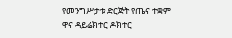የመንግሥታቱ ድርጅት የጤና ተቋም ዋና ዳይሬክተር ዶክተር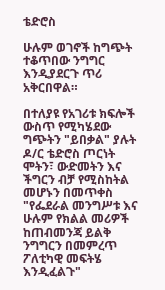ቴድሮስ

ሁሉም ወገኖች ከግጭት ተቆጥበው ንግግር እንዲያደርጉ ጥሪ አቅርበዋል።

በተለያዩ የአገሪቱ ክፍሎች ውስጥ የሚካሄደው ግጭትን "ይበቃል" ያሉት ዶ/ር ቴድሮስ ጦርነት ሞትን፣ ውድመትን እና ችግርን ብቻ የሚስከትል መሆኑን በመጥቀስ "የፌደራል መንግሥቱ እና ሁሉም የክልል መሪዎች ከጠብመንጃ ይልቅ ንግግርን በመምረጥ ፖለቲካዊ መፍትሄ እንዲፈልጉ"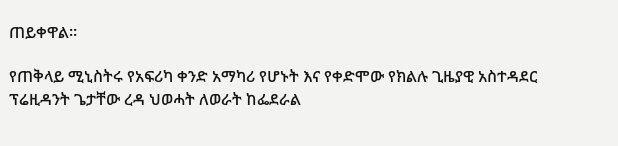ጠይቀዋል።

የጠቅላይ ሚኒስትሩ የአፍሪካ ቀንድ አማካሪ የሆኑት እና የቀድሞው የክልሉ ጊዜያዊ አስተዳደር ፕሬዚዳንት ጌታቸው ረዳ ህወሓት ለወራት ከፌደራል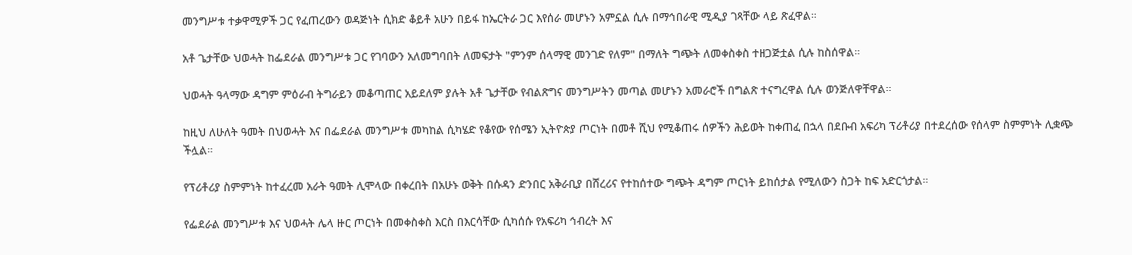መንግሥቱ ተቃዋሚዎች ጋር የፈጠረውን ወዳጅነት ሲክድ ቆይቶ አሁን በይፋ ከኤርትራ ጋር እየሰራ መሆኑን አምኗል ሲሉ በማኅበራዊ ሚዲያ ገጻቸው ላይ ጽፈዋል።

አቶ ጌታቸው ህወሓት ከፌደራል መንግሥቱ ጋር የገባውን አለመግባበት ለመፍታት "ምንም ሰላማዊ መንገድ የለም" በማለት ግጭት ለመቀስቀስ ተዘጋጅቷል ሲሉ ከስሰዋል።

ህወሓት ዓላማው ዳግም ምዕራብ ትግራይን መቆጣጠር አይደለም ያሉት አቶ ጌታቸው የብልጽግና መንግሥትን መጣል መሆኑን አመራሮች በግልጽ ተናግረዋል ሲሉ ወንጅለዋቸዋል።

ከዚህ ለሁለት ዓመት በህወሓት እና በፌደራል መንግሥቱ መካከል ሲካሄድ የቆየው የሰሜን ኢትዮጵያ ጦርነት በመቶ ሺህ የሚቆጠሩ ሰዎችን ሕይወት ከቀጠፈ በኋላ በደቡብ አፍሪካ ፕሪቶሪያ በተደረሰው የሰላም ስምምነት ሊቋጭ ችሏል።

የፕሪቶሪያ ስምምነት ከተፈረመ አራት ዓመት ሊሞላው በቀረበት በአሁኑ ወቅት በሱዳን ድንበር አቅራቢያ በሸረሪና የተከሰተው ግጭት ዳግም ጦርነት ይከሰታል የሚለውን ስጋት ከፍ አድርጎታል።

የፌደራል መንግሥቱ እና ህወሓት ሌላ ዙር ጦርነት በመቀስቀስ እርስ በእርሳቸው ሲካሰሱ የአፍሪካ ኅብረት እና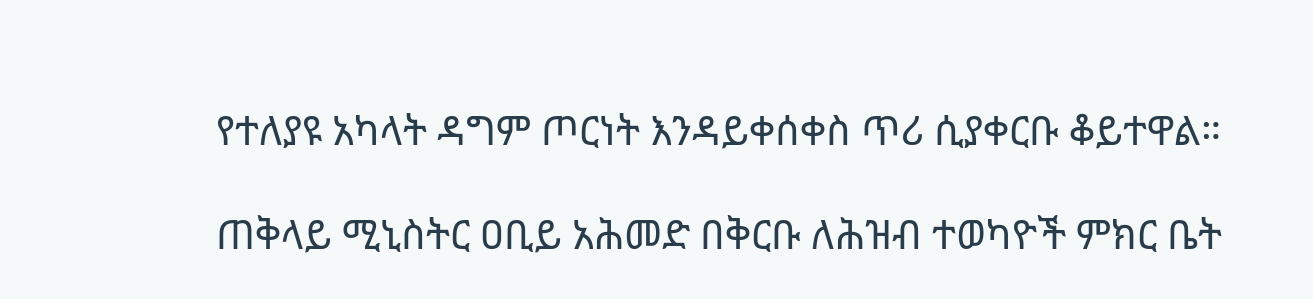የተለያዩ አካላት ዳግም ጦርነት እንዳይቀሰቀስ ጥሪ ሲያቀርቡ ቆይተዋል።

ጠቅላይ ሚኒስትር ዐቢይ አሕመድ በቅርቡ ለሕዝብ ተወካዮች ምክር ቤት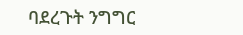ባደረጉት ንግግር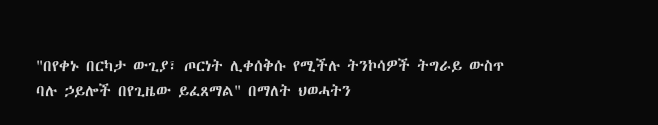"በየቀኑ በርካታ ውጊያ፣ ጦርነት ሊቀሰቅሱ የሚችሉ ትንኮሳዎች ትግራይ ውስጥ ባሉ ኃይሎች በየጊዜው ይፈጸማል" በማለት ህወሓትን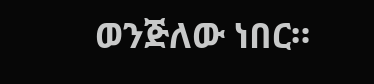ወንጅለው ነበር።